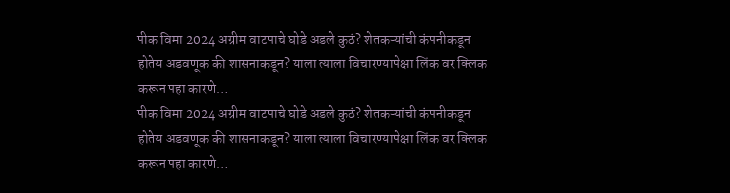पीक विमा 2024 अग्रीम वाटपाचे घोडे अडले कुठं? शेतकऱ्यांची कंपनीकडून होतेय अडवणूक की शासनाकडून? याला त्याला विचारण्यापेक्षा लिंक वर क्लिक करून पहा कारणे…
पीक विमा 2024 अग्रीम वाटपाचे घोडे अडले कुठं? शेतकऱ्यांची कंपनीकडून होतेय अडवणूक की शासनाकडून? याला त्याला विचारण्यापेक्षा लिंक वर क्लिक करून पहा कारणे…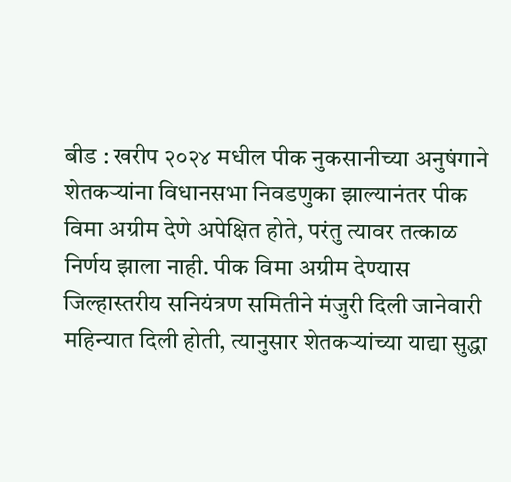बीड : खरीप २०२४ मधील पीक नुकसानीच्या अनुषंगाने शेतकऱ्यांना विधानसभा निवडणुका झाल्यानंतर पीक विमा अग्रीम देणे अपेक्षित होते, परंतु त्यावर तत्काळ निर्णय झाला नाही. पीक विमा अग्रीम देण्यास जिल्हास्तरीय सनियंत्रण समितीने मंजुरी दिली जानेवारी महिन्यात दिली होती, त्यानुसार शेतकऱ्यांच्या याद्या सुद्धा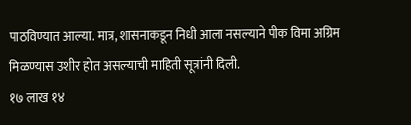पाठविण्यात आल्या. मात्र, शासनाकडून निधी आला नसल्याने पीक विमा अग्रिम मिळण्यास उशीर होत असल्याची माहिती सूत्रांनी दिली.
१७ लाख १४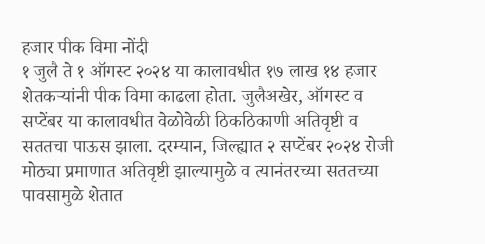हजार पीक विमा नोंदी
१ जुलै ते १ ऑगस्ट २०२४ या कालावधीत १७ लाख १४ हजार शेतकऱ्यांनी पीक विमा काढला होता. जुलैअखेर, ऑगस्ट व सप्टेंबर या कालावधीत वेळोवेळी ठिकठिकाणी अतिवृष्टी व सततचा पाऊस झाला. दरम्यान, जिल्ह्यात २ सप्टेंबर २०२४ रोजी मोठ्या प्रमाणात अतिवृष्टी झाल्यामुळे व त्यानंतरच्या सततच्या पावसामुळे शेतात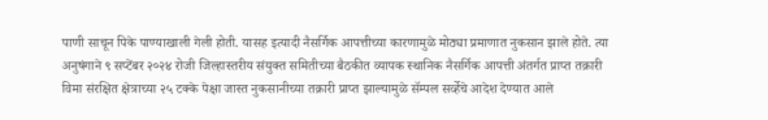पाणी साचून पिके पाण्याखाली गेली होती. यासह इत्यादी नैसर्गिक आपत्तीच्या कारणामुळे मोठ्या प्रमाणात नुकसान झाले होते. त्या अनुषंगाने ९ सप्टेंबर २०२४ रोजी जिल्हास्तरीय संयुक्त समितीच्या बैठकीत व्यापक स्थानिक नैसर्गिक आपत्ती अंतर्गत प्राप्त तक्रारी विमा संरक्षित क्षेत्राच्या २५ टक्के पेक्षा जास्त नुकसानीच्या तक्रारी प्राप्त झाल्यामुळे सॅम्पल सर्व्हेचे आदेश देण्यात आले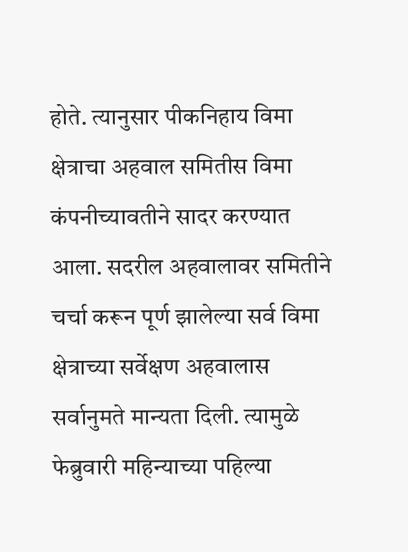होते. त्यानुसार पीकनिहाय विमा क्षेत्राचा अहवाल समितीस विमा कंपनीच्यावतीने सादर करण्यात आला. सदरील अहवालावर समितीने चर्चा करून पूर्ण झालेल्या सर्व विमा क्षेत्राच्या सर्वेक्षण अहवालास सर्वानुमते मान्यता दिली. त्यामुळे फेब्रुवारी महिन्याच्या पहिल्या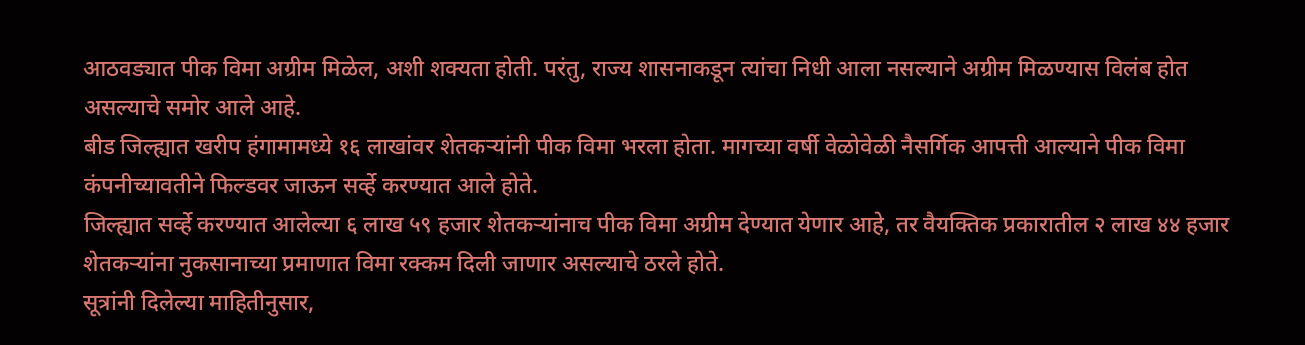आठवड्यात पीक विमा अग्रीम मिळेल, अशी शक्यता होती. परंतु, राज्य शासनाकडून त्यांचा निधी आला नसल्याने अग्रीम मिळण्यास विलंब होत असल्याचे समोर आले आहे.
बीड जिल्ह्यात खरीप हंगामामध्ये १६ लाखांवर शेतकऱ्यांनी पीक विमा भरला होता. मागच्या वर्षी वेळोवेळी नैसर्गिक आपत्ती आल्याने पीक विमा कंपनीच्यावतीने फिल्डवर जाऊन सर्व्हे करण्यात आले होते.
जिल्ह्यात सर्व्हे करण्यात आलेल्या ६ लाख ५९ हजार शेतकऱ्यांनाच पीक विमा अग्रीम देण्यात येणार आहे, तर वैयक्तिक प्रकारातील २ लाख ४४ हजार शेतकऱ्यांना नुकसानाच्या प्रमाणात विमा रक्कम दिली जाणार असल्याचे ठरले होते.
सूत्रांनी दिलेल्या माहितीनुसार,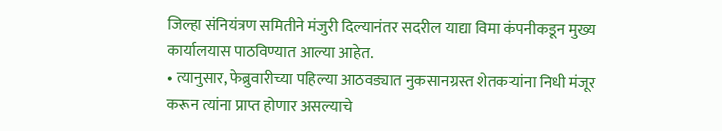जिल्हा संनियंत्रण समितीने मंजुरी दिल्यानंतर सदरील याद्या विमा कंपनीकडून मुख्य कार्यालयास पाठविण्यात आल्या आहेत.
• त्यानुसार, फेब्रुवारीच्या पहिल्या आठवड्यात नुकसानग्रस्त शेतकऱ्यांना निधी मंजूर करून त्यांना प्राप्त होणार असल्याचे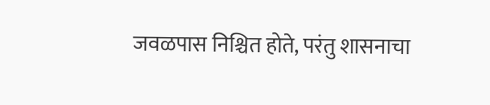जवळपास निश्चित होते, परंतु शासनाचा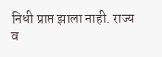निधी प्राप्त झाला नाही. राज्य व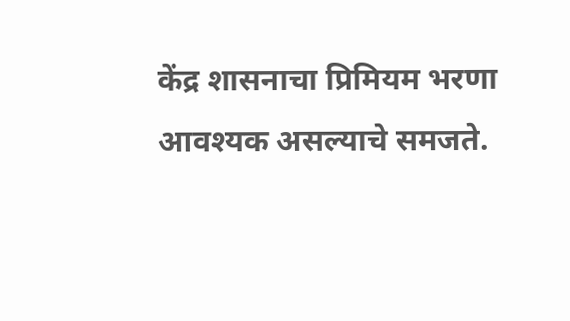केंद्र शासनाचा प्रिमियम भरणा आवश्यक असल्याचे समजते.